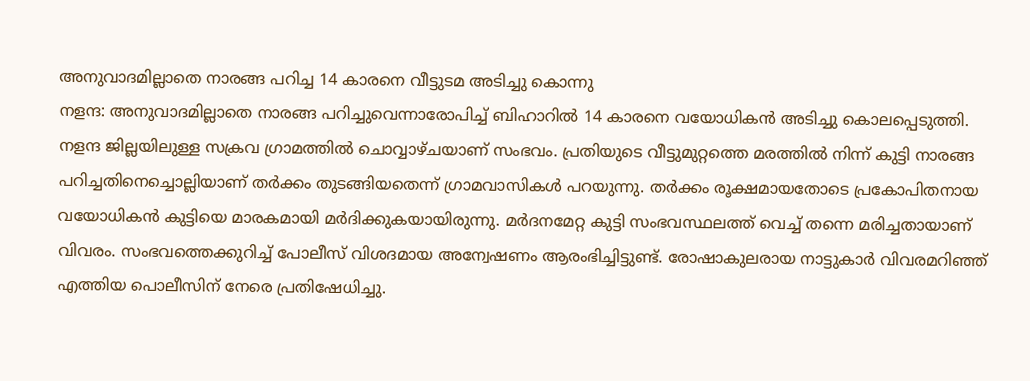അനുവാദമില്ലാതെ നാരങ്ങ പറിച്ച 14 കാരനെ വീട്ടുടമ അടിച്ചു കൊന്നു
നളന്ദ: അനുവാദമില്ലാതെ നാരങ്ങ പറിച്ചുവെന്നാരോപിച്ച് ബിഹാറിൽ 14 കാരനെ വയോധികൻ അടിച്ചു കൊലപ്പെടുത്തി. നളന്ദ ജില്ലയിലുള്ള സക്രവ ഗ്രാമത്തിൽ ചൊവ്വാഴ്ചയാണ് സംഭവം. പ്രതിയുടെ വീട്ടുമുറ്റത്തെ മരത്തിൽ നിന്ന് കുട്ടി നാരങ്ങ പറിച്ചതിനെച്ചൊല്ലിയാണ് തർക്കം തുടങ്ങിയതെന്ന് ഗ്രാമവാസികൾ പറയുന്നു. തർക്കം രൂക്ഷമായതോടെ പ്രകോപിതനായ വയോധികൻ കുട്ടിയെ മാരകമായി മർദിക്കുകയായിരുന്നു. മർദനമേറ്റ കുട്ടി സംഭവസ്ഥലത്ത് വെച്ച് തന്നെ മരിച്ചതായാണ് വിവരം. സംഭവത്തെക്കുറിച്ച് പോലീസ് വിശദമായ അന്വേഷണം ആരംഭിച്ചിട്ടുണ്ട്. രോഷാകുലരായ നാട്ടുകാർ വിവരമറിഞ്ഞ് എത്തിയ പൊലീസിന് നേരെ പ്രതിഷേധിച്ചു.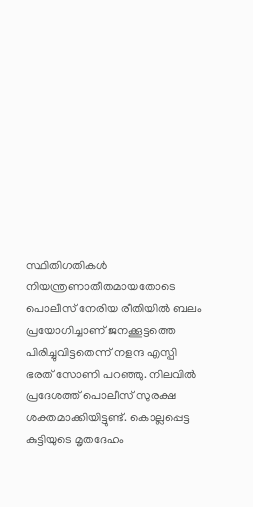സ്ഥിതിഗതികൾ നിയന്ത്രണാതീതമായതോടെ പൊലീസ് നേരിയ രീതിയിൽ ബലം പ്രയോഗിച്ചാണ് ജനക്കൂട്ടത്തെ പിരിച്ചുവിട്ടതെന്ന് നളന്ദ എസ്പി ഭരത് സോണി പറഞ്ഞു. നിലവിൽ പ്രദേശത്ത് പൊലീസ് സുരക്ഷ ശക്തമാക്കിയിട്ടുണ്ട്. കൊല്ലപ്പെട്ട കുട്ടിയുടെ മൃതദേഹം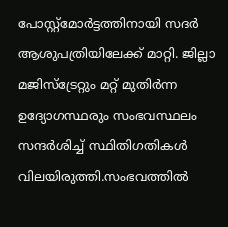പോസ്റ്റ്മോർട്ടത്തിനായി സദർ ആശുപത്രിയിലേക്ക് മാറ്റി. ജില്ലാ മജിസ്ട്രേറ്റും മറ്റ് മുതിർന്ന ഉദ്യോഗസ്ഥരും സംഭവസ്ഥലം സന്ദർശിച്ച് സ്ഥിതിഗതികൾ വിലയിരുത്തി.സംഭവത്തിൽ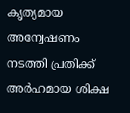കൃത്യമായ അന്വേഷണം നടത്തി പ്രതിക്ക് അർഹമായ ശിക്ഷ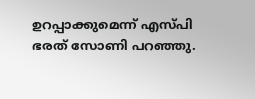ഉറപ്പാക്കുമെന്ന് എസ്പി ഭരത് സോണി പറഞ്ഞു.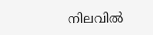നിലവിൽ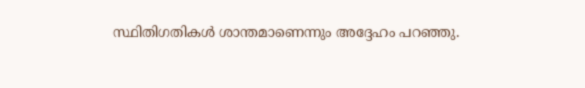സ്ഥിതിഗതികൾ ശാന്തമാണെന്നും അദ്ദേഹം പറഞ്ഞു.